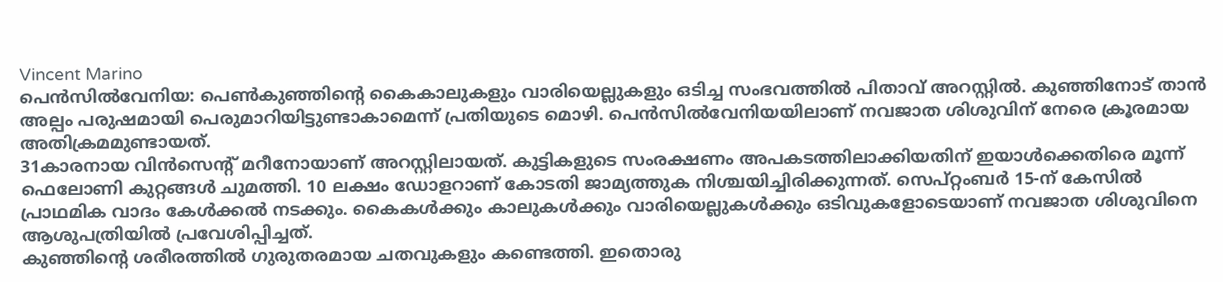Vincent Marino
പെൻസിൽവേനിയ: പെൺകുഞ്ഞിന്റെ കൈകാലുകളും വാരിയെല്ലുകളും ഒടിച്ച സംഭവത്തിൽ പിതാവ് അറസ്റ്റിൽ. കുഞ്ഞിനോട് താൻ അല്പം പരുഷമായി പെരുമാറിയിട്ടുണ്ടാകാമെന്ന് പ്രതിയുടെ മൊഴി. പെൻസിൽവേനിയയിലാണ് നവജാത ശിശുവിന് നേരെ ക്രൂരമായ അതിക്രമമുണ്ടായത്.
31കാരനായ വിൻസെന്റ് മറീനോയാണ് അറസ്റ്റിലായത്. കുട്ടികളുടെ സംരക്ഷണം അപകടത്തിലാക്കിയതിന് ഇയാൾക്കെതിരെ മൂന്ന് ഫെലോണി കുറ്റങ്ങൾ ചുമത്തി. 10 ലക്ഷം ഡോളറാണ് കോടതി ജാമ്യത്തുക നിശ്ചയിച്ചിരിക്കുന്നത്. സെപ്റ്റംബർ 15-ന് കേസിൽ പ്രാഥമിക വാദം കേൾക്കൽ നടക്കും. കൈകൾക്കും കാലുകൾക്കും വാരിയെല്ലുകൾക്കും ഒടിവുകളോടെയാണ് നവജാത ശിശുവിനെ ആശുപത്രിയിൽ പ്രവേശിപ്പിച്ചത്.
കുഞ്ഞിന്റെ ശരീരത്തിൽ ഗുരുതരമായ ചതവുകളും കണ്ടെത്തി. ഇതൊരു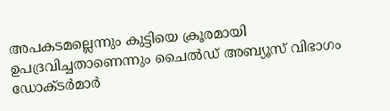അപകടമല്ലെന്നും കുട്ടിയെ ക്രൂരമായി ഉപദ്രവിച്ചതാണെന്നും ചൈൽഡ് അബ്യൂസ് വിഭാഗം ഡോക്ടർമാർ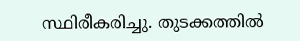സ്ഥിരീകരിച്ചു. തുടക്കത്തിൽ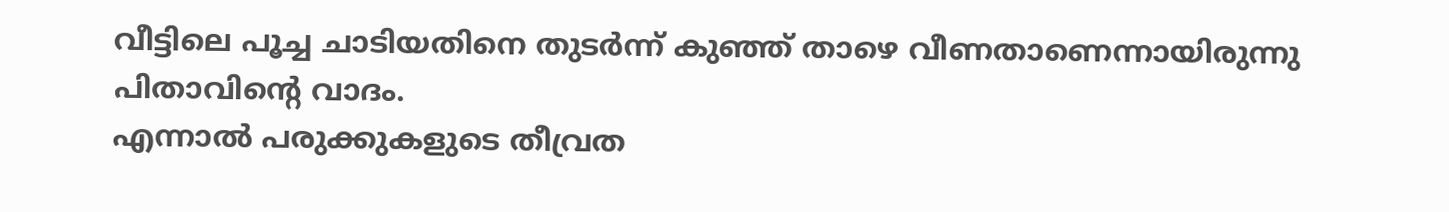വീട്ടിലെ പൂച്ച ചാടിയതിനെ തുടർന്ന് കുഞ്ഞ് താഴെ വീണതാണെന്നായിരുന്നു പിതാവിന്റെ വാദം.
എന്നാൽ പരുക്കുകളുടെ തീവ്രത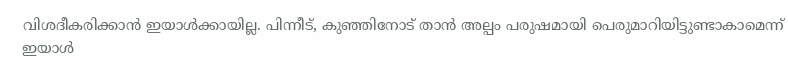വിശദീകരിക്കാൻ ഇയാൾക്കായില്ല. പിന്നീട്, കുഞ്ഞിനോട് താൻ അല്പം പരുഷമായി പെരുമാറിയിട്ടുണ്ടാകാമെന്ന് ഇയാൾ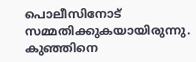പൊലീസിനോട് സമ്മതിക്കുകയായിരുന്നു. കുഞ്ഞിനെ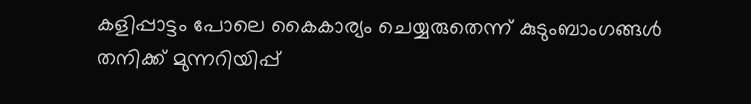കളിപ്പാട്ടം പോലെ കൈകാര്യം ചെയ്യരുതെന്ന് കുടുംബാംഗങ്ങൾ തനിക്ക് മുന്നറിയിപ്പ്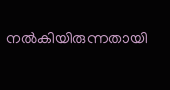നൽകിയിരുന്നതായി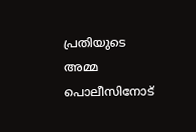പ്രതിയുടെ അമ്മ പൊലീസിനോട്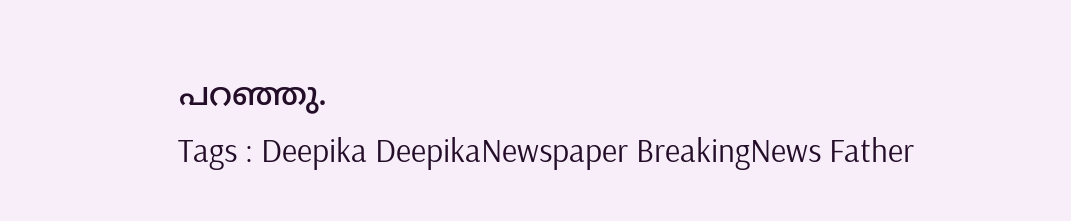പറഞ്ഞു.
Tags : Deepika DeepikaNewspaper BreakingNews Father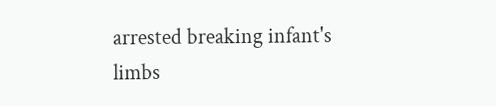arrested breaking infant's limbs